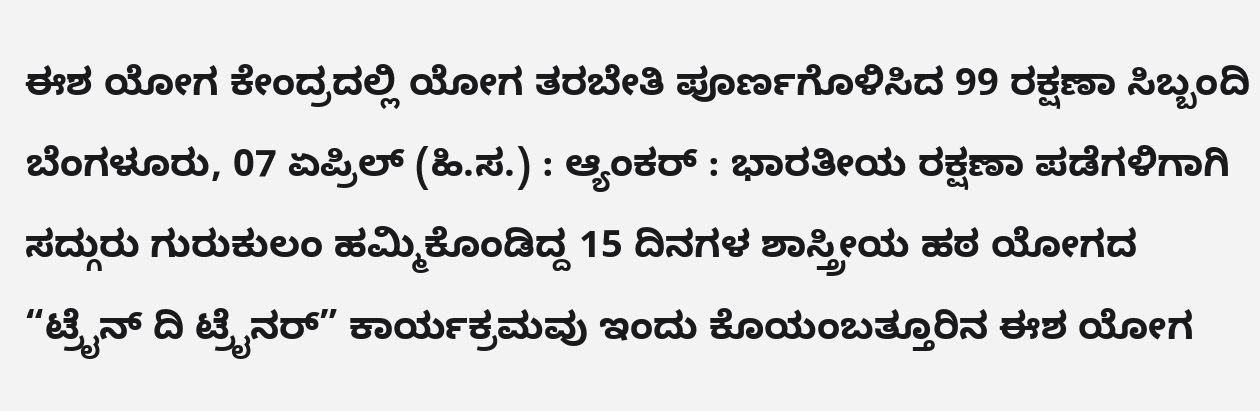ಈಶ ಯೋಗ ಕೇಂದ್ರದಲ್ಲಿ ಯೋಗ ತರಬೇತಿ ಪೂರ್ಣಗೊಳಿಸಿದ 99 ರಕ್ಷಣಾ ಸಿಬ್ಬಂದಿ
ಬೆಂಗಳೂರು, 07 ಏಪ್ರಿಲ್ (ಹಿ.ಸ.) : ಆ್ಯಂಕರ್ : ಭಾರತೀಯ ರಕ್ಷಣಾ ಪಡೆಗಳಿಗಾಗಿ ಸದ್ಗುರು ಗುರುಕುಲಂ ಹಮ್ಮಿಕೊಂಡಿದ್ದ 15 ದಿನಗಳ ಶಾಸ್ತ್ರೀಯ ಹಠ ಯೋಗದ “ಟ್ರೈನ್ ದಿ ಟ್ರೈನರ್” ಕಾರ್ಯಕ್ರಮವು ಇಂದು ಕೊಯಂಬತ್ತೂರಿನ ಈಶ ಯೋಗ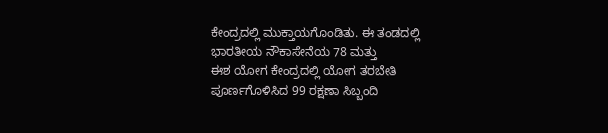ಕೇಂದ್ರದಲ್ಲಿ ಮುಕ್ತಾಯಗೊಂಡಿತು. ಈ ತಂಡದಲ್ಲಿ ಭಾರತೀಯ ನೌಕಾಸೇನೆಯ 78 ಮತ್ತು
ಈಶ ಯೋಗ ಕೇಂದ್ರದಲ್ಲಿ ಯೋಗ ತರಬೇತಿ ಪೂರ್ಣಗೊಳಿಸಿದ 99 ರಕ್ಷಣಾ ಸಿಬ್ಬಂದಿ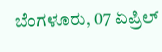ಬೆಂಗಳೂರು, 07 ಏಪ್ರಿಲ್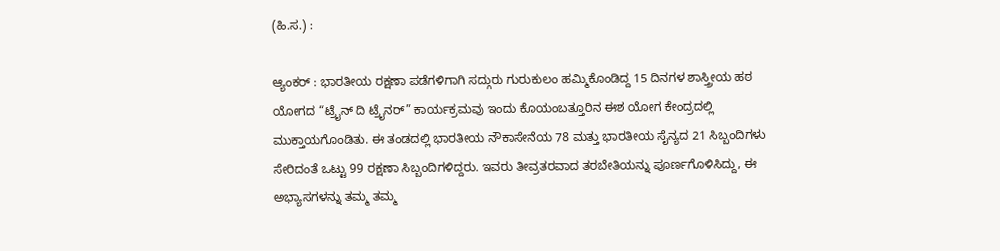(ಹಿ.ಸ.) :

ಆ್ಯಂಕರ್ : ಭಾರತೀಯ ರಕ್ಷಣಾ ಪಡೆಗಳಿಗಾಗಿ ಸದ್ಗುರು ಗುರುಕುಲಂ ಹಮ್ಮಿಕೊಂಡಿದ್ದ 15 ದಿನಗಳ ಶಾಸ್ತ್ರೀಯ ಹಠ ಯೋಗದ “ಟ್ರೈನ್ ದಿ ಟ್ರೈನರ್” ಕಾರ್ಯಕ್ರಮವು ಇಂದು ಕೊಯಂಬತ್ತೂರಿನ ಈಶ ಯೋಗ ಕೇಂದ್ರದಲ್ಲಿ ಮುಕ್ತಾಯಗೊಂಡಿತು. ಈ ತಂಡದಲ್ಲಿ ಭಾರತೀಯ ನೌಕಾಸೇನೆಯ 78 ಮತ್ತು ಭಾರತೀಯ ಸೈನ್ಯದ 21 ಸಿಬ್ಬಂದಿಗಳು ಸೇರಿದಂತೆ ಒಟ್ಟು 99 ರಕ್ಷಣಾ ಸಿಬ್ಬಂದಿಗಳಿದ್ದರು. ಇವರು ತೀವ್ರತರವಾದ ತರಬೇತಿಯನ್ನು ಪೂರ್ಣಗೊಳಿಸಿದ್ದು, ಈ ಅಭ್ಯಾಸಗಳನ್ನು ತಮ್ಮ ತಮ್ಮ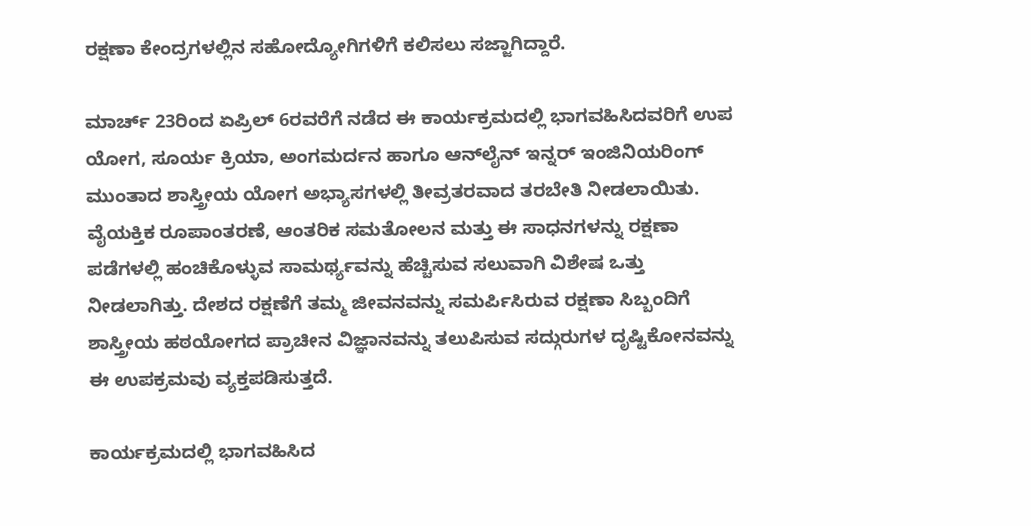ರಕ್ಷಣಾ ಕೇಂದ್ರಗಳಲ್ಲಿನ ಸಹೋದ್ಯೋಗಿಗಳಿಗೆ ಕಲಿಸಲು ಸಜ್ಜಾಗಿದ್ದಾರೆ.

ಮಾರ್ಚ್ 23ರಿಂದ ಏಪ್ರಿಲ್ 6ರವರೆಗೆ ನಡೆದ ಈ ಕಾರ್ಯಕ್ರಮದಲ್ಲಿ ಭಾಗವಹಿಸಿದವರಿಗೆ ಉಪ ಯೋಗ, ಸೂರ್ಯ ಕ್ರಿಯಾ, ಅಂಗಮರ್ದನ ಹಾಗೂ ಆನ್‌ಲೈನ್ ಇನ್ನರ್ ಇಂಜಿನಿಯರಿಂಗ್ ಮುಂತಾದ ಶಾಸ್ತ್ರೀಯ ಯೋಗ ಅಭ್ಯಾಸಗಳಲ್ಲಿ ತೀವ್ರತರವಾದ ತರಬೇತಿ ನೀಡಲಾಯಿತು. ವೈಯಕ್ತಿಕ ರೂಪಾಂತರಣೆ, ಆಂತರಿಕ ಸಮತೋಲನ ಮತ್ತು ಈ ಸಾಧನಗಳನ್ನು ರಕ್ಷಣಾ ಪಡೆಗಳಲ್ಲಿ ಹಂಚಿಕೊಳ್ಳುವ ಸಾಮರ್ಥ್ಯವನ್ನು ಹೆಚ್ಚಿಸುವ ಸಲುವಾಗಿ ವಿಶೇಷ ಒತ್ತು ನೀಡಲಾಗಿತ್ತು. ದೇಶದ ರಕ್ಷಣೆಗೆ ತಮ್ಮ ಜೀವನವನ್ನು ಸಮರ್ಪಿಸಿರುವ ರಕ್ಷಣಾ ಸಿಬ್ಬಂದಿಗೆ ಶಾಸ್ತ್ರೀಯ ಹಠಯೋಗದ ಪ್ರಾಚೀನ ವಿಜ್ಞಾನವನ್ನು ತಲುಪಿಸುವ ಸದ್ಗುರುಗಳ ದೃಷ್ಟಿಕೋನವನ್ನು ಈ ಉಪಕ್ರಮವು ವ್ಯಕ್ತಪಡಿಸುತ್ತದೆ.

ಕಾರ್ಯಕ್ರಮದಲ್ಲಿ ಭಾಗವಹಿಸಿದ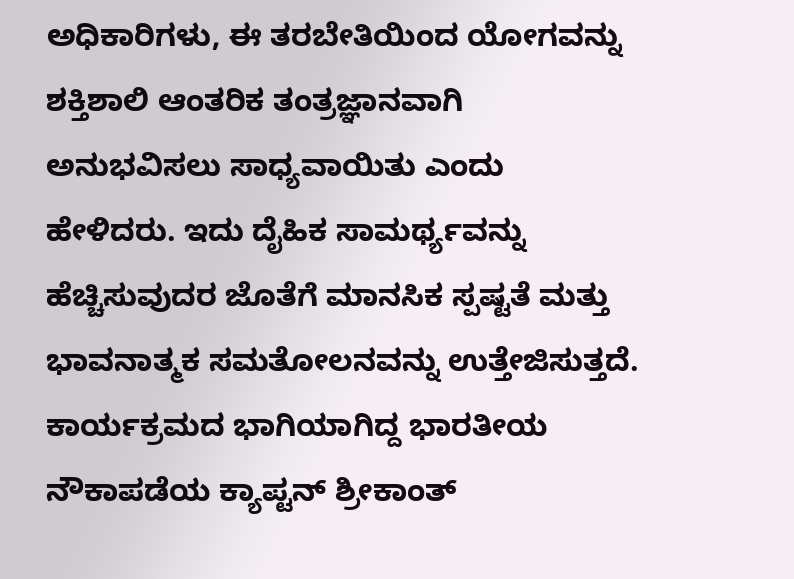ಅಧಿಕಾರಿಗಳು, ಈ ತರಬೇತಿಯಿಂದ ಯೋಗವನ್ನು ಶಕ್ತಿಶಾಲಿ ಆಂತರಿಕ ತಂತ್ರಜ್ಞಾನವಾಗಿ ಅನುಭವಿಸಲು ಸಾಧ್ಯವಾಯಿತು ಎಂದು ಹೇಳಿದರು. ಇದು ದೈಹಿಕ ಸಾಮರ್ಥ್ಯವನ್ನು ಹೆಚ್ಚಿಸುವುದರ ಜೊತೆಗೆ ಮಾನಸಿಕ ಸ್ಪಷ್ಟತೆ ಮತ್ತು ಭಾವನಾತ್ಮಕ ಸಮತೋಲನವನ್ನು ಉತ್ತೇಜಿಸುತ್ತದೆ. ಕಾರ್ಯಕ್ರಮದ ಭಾಗಿಯಾಗಿದ್ದ ಭಾರತೀಯ ನೌಕಾಪಡೆಯ ಕ್ಯಾಪ್ಟನ್ ಶ್ರೀಕಾಂತ್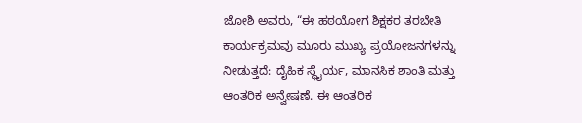ಜೋಶಿ ಅವರು, “ಈ ಹಠಯೋಗ ಶಿಕ್ಷಕರ ತರಬೇತಿ ಕಾರ್ಯಕ್ರಮವು ಮೂರು ಮುಖ್ಯ ಪ್ರಯೋಜನಗಳನ್ನು ನೀಡುತ್ತದೆ: ದೈಹಿಕ ಸ್ಥೈರ್ಯ, ಮಾನಸಿಕ ಶಾಂತಿ ಮತ್ತು ಆಂತರಿಕ ಅನ್ವೇಷಣೆ. ಈ ಆಂತರಿಕ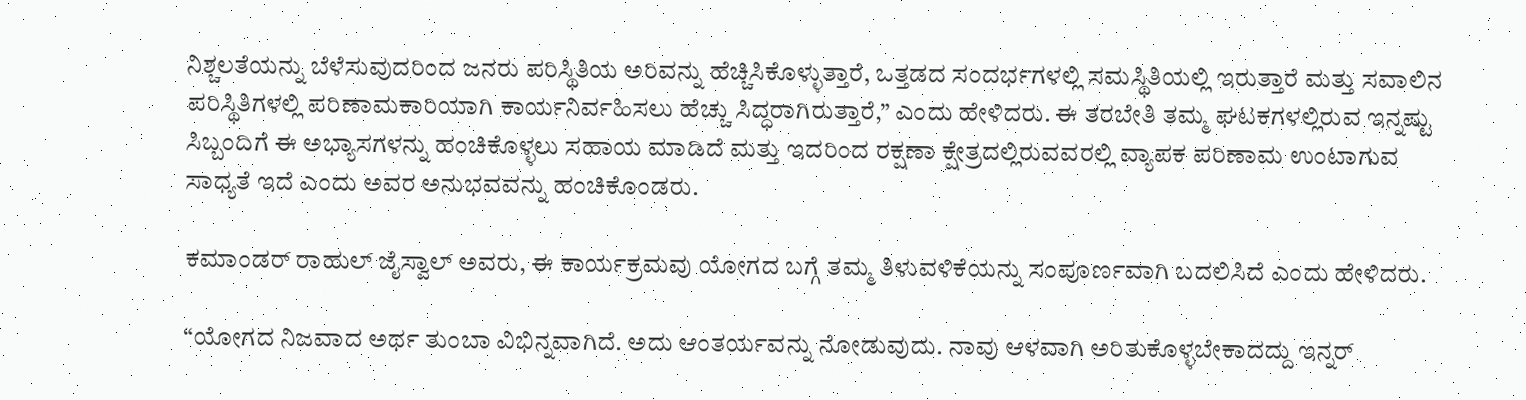ನಿಶ್ಚಲತೆಯನ್ನು ಬೆಳೆಸುವುದರಿಂದ ಜನರು ಪರಿಸ್ಥಿತಿಯ ಅರಿವನ್ನು ಹೆಚ್ಚಿಸಿಕೊಳ್ಳುತ್ತಾರೆ, ಒತ್ತಡದ ಸಂದರ್ಭಗಳಲ್ಲಿ ಸಮಸ್ಥಿತಿಯಲ್ಲಿ ಇರುತ್ತಾರೆ ಮತ್ತು ಸವಾಲಿನ ಪರಿಸ್ಥಿತಿಗಳಲ್ಲಿ ಪರಿಣಾಮಕಾರಿಯಾಗಿ ಕಾರ್ಯನಿರ್ವಹಿಸಲು ಹೆಚ್ಚು ಸಿದ್ಧರಾಗಿರುತ್ತಾರೆ,” ಎಂದು ಹೇಳಿದರು. ಈ ತರಬೇತಿ ತಮ್ಮ ಘಟಕಗಳಲ್ಲಿರುವ ಇನ್ನಷ್ಟು ಸಿಬ್ಬಂದಿಗೆ ಈ ಅಭ್ಯಾಸಗಳನ್ನು ಹಂಚಿಕೊಳ್ಳಲು ಸಹಾಯ ಮಾಡಿದೆ ಮತ್ತು ಇದರಿಂದ ರಕ್ಷಣಾ ಕ್ಷೇತ್ರದಲ್ಲಿರುವವರಲ್ಲಿ ವ್ಯಾಪಕ ಪರಿಣಾಮ ಉಂಟಾಗುವ ಸಾಧ್ಯತೆ ಇದೆ ಎಂದು ಅವರ ಅನುಭವವನ್ನು ಹಂಚಿಕೊಂಡರು.

ಕಮಾಂಡರ್ ರಾಹುಲ್ ಜೈಸ್ವಾಲ್ ಅವರು, ಈ ಕಾರ್ಯಕ್ರಮವು ಯೋಗದ ಬಗ್ಗೆ ತಮ್ಮ ತಿಳುವಳಿಕೆಯನ್ನು ಸಂಪೂರ್ಣವಾಗಿ ಬದಲಿಸಿದೆ ಎಂದು ಹೇಳಿದರು.

“ಯೋಗದ ನಿಜವಾದ ಅರ್ಥ ತುಂಬಾ ವಿಭಿನ್ನವಾಗಿದೆ. ಅದು ಆಂತರ್ಯವನ್ನು ನೋಡುವುದು. ನಾವು ಆಳವಾಗಿ ಅರಿತುಕೊಳ್ಳಬೇಕಾದದ್ದು ಇನ್ನರ್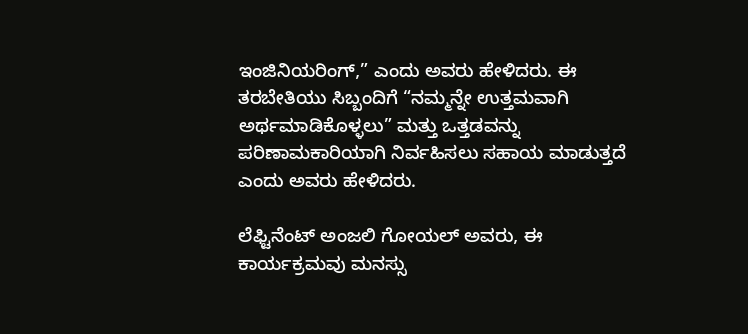ಇಂಜಿನಿಯರಿಂಗ್,” ಎಂದು ಅವರು ಹೇಳಿದರು. ಈ ತರಬೇತಿಯು ಸಿಬ್ಬಂದಿಗೆ “ನಮ್ಮನ್ನೇ ಉತ್ತಮವಾಗಿ ಅರ್ಥಮಾಡಿಕೊಳ್ಳಲು” ಮತ್ತು ಒತ್ತಡವನ್ನು ಪರಿಣಾಮಕಾರಿಯಾಗಿ ನಿರ್ವಹಿಸಲು ಸಹಾಯ ಮಾಡುತ್ತದೆ ಎಂದು ಅವರು ಹೇಳಿದರು.

ಲೆಫ್ಟಿನೆಂಟ್ ಅಂಜಲಿ ಗೋಯಲ್ ಅವರು, ಈ ಕಾರ್ಯಕ್ರಮವು ಮನಸ್ಸು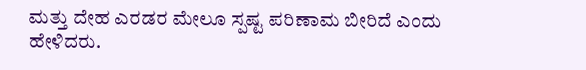ಮತ್ತು ದೇಹ ಎರಡರ ಮೇಲೂ ಸ್ಪಷ್ಟ ಪರಿಣಾಮ ಬೀರಿದೆ ಎಂದು ಹೇಳಿದರು.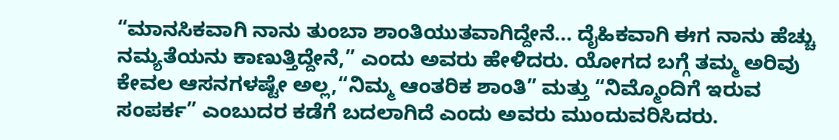“ಮಾನಸಿಕವಾಗಿ ನಾನು ತುಂಬಾ ಶಾಂತಿಯುತವಾಗಿದ್ದೇನೆ... ದೈಹಿಕವಾಗಿ ಈಗ ನಾನು ಹೆಚ್ಚು ನಮ್ಯತೆಯನು ಕಾಣುತ್ತಿದ್ದೇನೆ,” ಎಂದು ಅವರು ಹೇಳಿದರು. ಯೋಗದ ಬಗ್ಗೆ ತಮ್ಮ ಅರಿವು ಕೇವಲ ಆಸನಗಳಷ್ಟೇ ಅಲ್ಲ,“ನಿಮ್ಮ ಆಂತರಿಕ ಶಾಂತಿ” ಮತ್ತು “ನಿಮ್ಮೊಂದಿಗೆ ಇರುವ ಸಂಪರ್ಕ” ಎಂಬುದರ ಕಡೆಗೆ ಬದಲಾಗಿದೆ ಎಂದು ಅವರು ಮುಂದುವರಿಸಿದರು.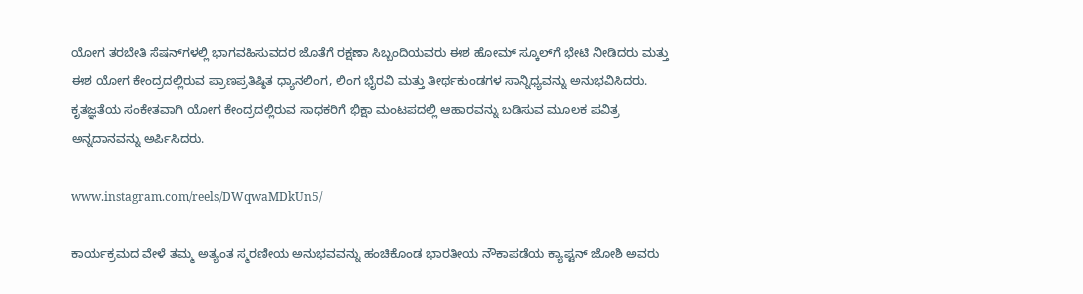ಯೋಗ ತರಬೇತಿ ಸೆಷನ್‌ಗಳಲ್ಲಿ ಭಾಗವಹಿಸುವದರ ಜೊತೆಗೆ ರಕ್ಷಣಾ ಸಿಬ್ಬಂದಿಯವರು ಈಶ ಹೋಮ್ ಸ್ಕೂಲ್‌ಗೆ ಭೇಟಿ ನೀಡಿದರು ಮತ್ತು ಈಶ ಯೋಗ ಕೇಂದ್ರದಲ್ಲಿರುವ ಪ್ರಾಣಪ್ರತಿಷ್ಠಿತ ಧ್ಯಾನಲಿಂಗ, ಲಿಂಗ ಭೈರವಿ ಮತ್ತು ತೀರ್ಥಕುಂಡಗಳ ಸಾನ್ನಿಧ್ಯವನ್ನು ಅನುಭವಿಸಿದರು. ಕೃತಜ್ಞತೆಯ ಸಂಕೇತವಾಗಿ ಯೋಗ ಕೇಂದ್ರದಲ್ಲಿರುವ ಸಾಧಕರಿಗೆ ಭಿಕ್ಷಾ ಮಂಟಪದಲ್ಲಿ ಆಹಾರವನ್ನು ಬಡಿಸುವ ಮೂಲಕ ಪವಿತ್ರ ಅನ್ನದಾನವನ್ನು ಅರ್ಪಿಸಿದರು.

www.instagram.com/reels/DWqwaMDkUn5/

ಕಾರ್ಯಕ್ರಮದ ವೇಳೆ ತಮ್ಮ ಅತ್ಯಂತ ಸ್ಮರಣೀಯ ಅನುಭವವನ್ನು ಹಂಚಿಕೊಂಡ ಭಾರತೀಯ ನೌಕಾಪಡೆಯ ಕ್ಯಾಪ್ಟನ್ ಜೋಶಿ ಅವರು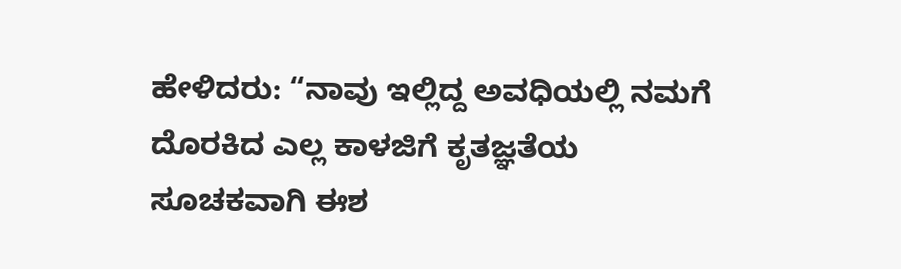ಹೇಳಿದರು: “ನಾವು ಇಲ್ಲಿದ್ದ ಅವಧಿಯಲ್ಲಿ ನಮಗೆ ದೊರಕಿದ ಎಲ್ಲ ಕಾಳಜಿಗೆ ಕೃತಜ್ಞತೆಯ ಸೂಚಕವಾಗಿ ಈಶ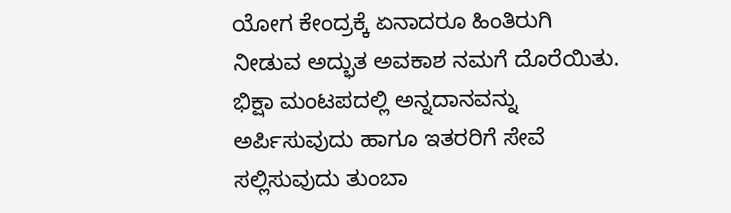ಯೋಗ ಕೇಂದ್ರಕ್ಕೆ ಏನಾದರೂ ಹಿಂತಿರುಗಿ ನೀಡುವ ಅದ್ಭುತ ಅವಕಾಶ ನಮಗೆ ದೊರೆಯಿತು. ಭಿಕ್ಷಾ ಮಂಟಪದಲ್ಲಿ ಅನ್ನದಾನವನ್ನು ಅರ್ಪಿಸುವುದು ಹಾಗೂ ಇತರರಿಗೆ ಸೇವೆ ಸಲ್ಲಿಸುವುದು ತುಂಬಾ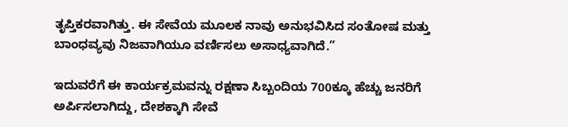ತೃಪ್ತಿಕರವಾಗಿತ್ತು. ಈ ಸೇವೆಯ ಮೂಲಕ ನಾವು ಅನುಭವಿಸಿದ ಸಂತೋಷ ಮತ್ತು ಬಾಂಧವ್ಯವು ನಿಜವಾಗಿಯೂ ವರ್ಣಿಸಲು ಅಸಾಧ್ಯವಾಗಿದೆ.”

ಇದುವರೆಗೆ ಈ ಕಾರ್ಯಕ್ರಮವನ್ನು ರಕ್ಷಣಾ ಸಿಬ್ಬಂದಿಯ 700ಕ್ಕೂ ಹೆಚ್ಚು ಜನರಿಗೆ ಅರ್ಪಿಸಲಾಗಿದ್ದು, ದೇಶಕ್ಕಾಗಿ ಸೇವೆ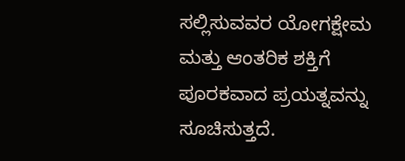ಸಲ್ಲಿಸುವವರ ಯೋಗಕ್ಷೇಮ ಮತ್ತು ಆಂತರಿಕ ಶಕ್ತಿಗೆ ಪೂರಕವಾದ ಪ್ರಯತ್ನವನ್ನು ಸೂಚಿಸುತ್ತದೆ.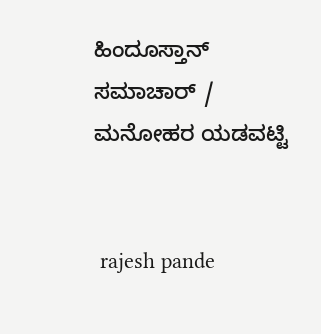ಹಿಂದೂಸ್ತಾನ್ ಸಮಾಚಾರ್ / ಮನೋಹರ ಯಡವಟ್ಟಿ


 rajesh pande